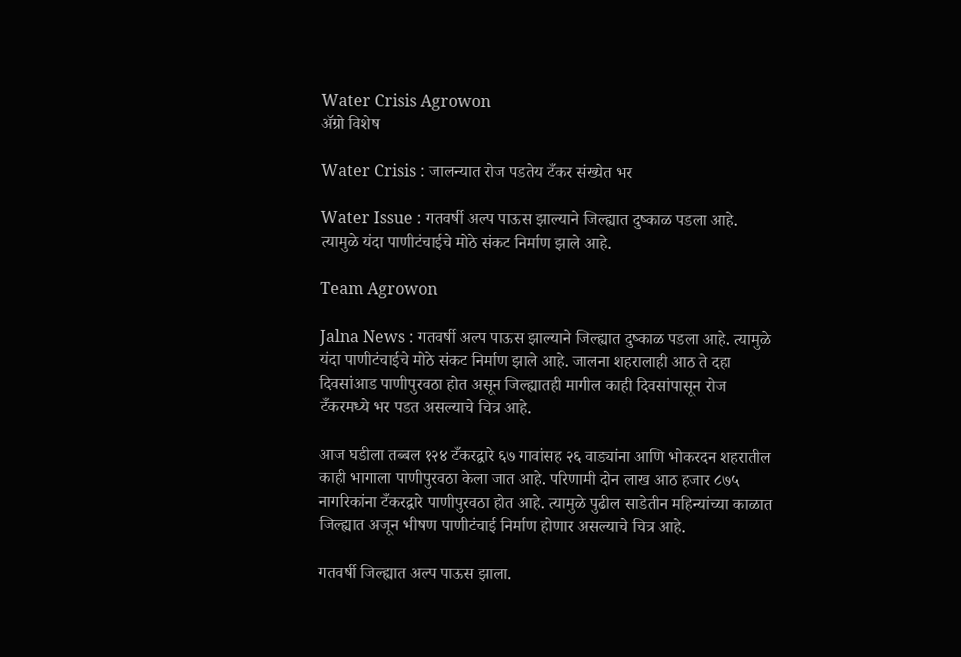Water Crisis Agrowon
ॲग्रो विशेष

Water Crisis : जालन्यात रोज पडतेय टँकर संख्येत भर

Water Issue : गतवर्षी अल्प पाऊस झाल्याने जिल्ह्यात दुष्काळ पडला आहे. त्यामुळे यंदा पाणीटंचाईचे मोठे संकट निर्माण झाले आहे.

Team Agrowon

Jalna News : गतवर्षी अल्प पाऊस झाल्याने जिल्ह्यात दुष्काळ पडला आहे. त्यामुळे यंदा पाणीटंचाईचे मोठे संकट निर्माण झाले आहे. जालना शहरालाही आठ ते दहा दिवसांआड पाणीपुरवठा होत असून जिल्ह्यातही मागील काही दिवसांपासून रोज टँकरमध्ये भर पडत असल्याचे चित्र आहे.

आज घडीला तब्बल १२४ टँकरद्वारे ६७ गावांसह २६ वाड्यांना आणि भोकरदन शहरातील काही भागाला पाणीपुरवठा केला जात आहे. परिणामी दोन लाख आठ हजार ८७५ नागरिकांना टँकरद्वारे पाणीपुरवठा होत आहे. त्यामुळे पुढील साडेतीन महिन्यांच्या काळात जिल्ह्यात अजून भीषण पाणीटंचाई निर्माण होणार असल्याचे चित्र आहे.

गतवर्षी जिल्ह्यात अल्प पाऊस झाला.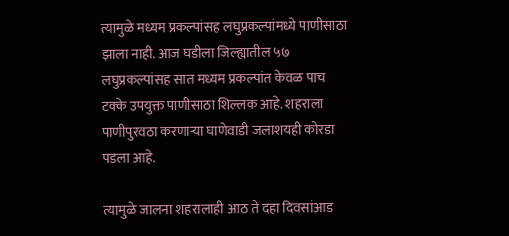त्यामुळे मध्यम प्रकल्पांसह लघुप्रकल्पांमध्ये पाणीसाठा झाला नाही. आज घडीला जिल्ह्यातील ५७ लघुप्रकल्पांसह सात मध्यम प्रकल्पांत केवळ पाच टक्के उपयुक्त पाणीसाठा शिल्लक आहे. शहराला पाणीपुरवठा करणाऱ्या घाणेवाडी जलाशयही कोरडा पडला आहे.

त्यामुळे जालना शहरालाही आठ ते दहा दिवसांआड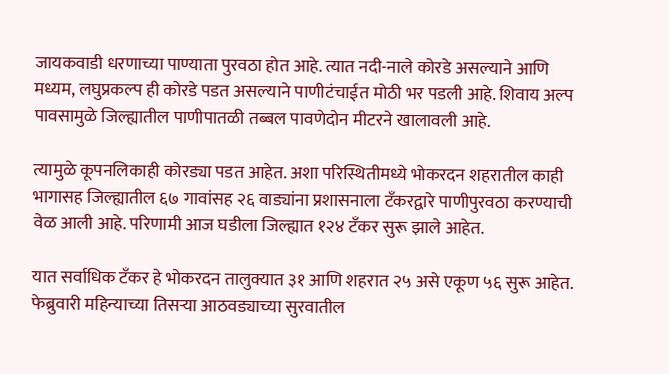जायकवाडी धरणाच्या पाण्याता पुरवठा होत आहे. त्यात नदी-नाले कोरडे असल्याने आणि मध्यम, लघुप्रकल्प ही कोरडे पडत असल्याने पाणीटंचाईत मोठी भर पडली आहे. शिवाय अल्प पावसामुळे जिल्ह्यातील पाणीपातळी तब्बल पावणेदोन मीटरने खालावली आहे.

त्यामुळे कूपनलिकाही कोरड्या पडत आहेत. अशा परिस्थितीमध्ये भोकरदन शहरातील काही भागासह जिल्ह्यातील ६७ गावांसह २६ वाड्यांना प्रशासनाला टँकरद्वारे पाणीपुरवठा करण्याची वेळ आली आहे. परिणामी आज घडीला जिल्ह्यात १२४ टँकर सुरू झाले आहेत.

यात सर्वाधिक टँकर हे भोकरदन तालुक्यात ३१ आणि शहरात २५ असे एकूण ५६ सुरू आहेत. फेब्रुवारी महिन्याच्या तिसऱ्या आठवड्याच्या सुरवातील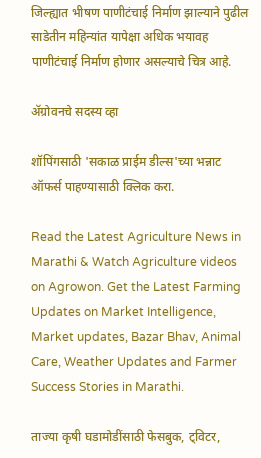जिल्ह्यात भीषण पाणीटंचाई निर्माण झाल्याने पुढील साडेतीन महिन्यांत यापेक्षा अधिक भयावह पाणीटंचाई निर्माण होणार असल्याचे चित्र आहे.

ॲग्रोवनचे सदस्य व्हा

शॉपिंगसाठी 'सकाळ प्राईम डील्स'च्या भन्नाट ऑफर्स पाहण्यासाठी क्लिक करा.

Read the Latest Agriculture News in Marathi & Watch Agriculture videos on Agrowon. Get the Latest Farming Updates on Market Intelligence, Market updates, Bazar Bhav, Animal Care, Weather Updates and Farmer Success Stories in Marathi.

ताज्या कृषी घडामोडींसाठी फेसबुक, ट्विटर,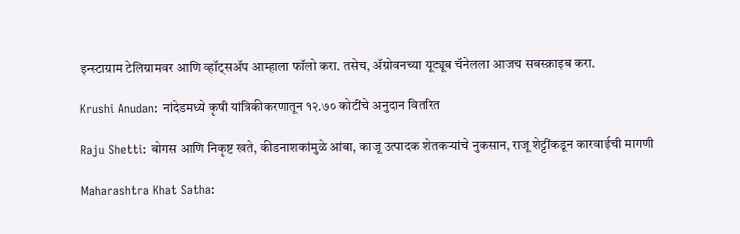इन्स्टाग्राम टेलिग्रामवर आणि व्हॉट्सॲप आम्हाला फॉलो करा. तसेच, ॲग्रोवनच्या यूट्यूब चॅनेलला आजच सबस्क्राइब करा.

Krushi Anudan: नांदेडमध्ये कृषी यांत्रिकीकरणातून १२.७० कोटींचे अनुदान वितरित

Raju Shetti: बोगस आणि निकृष्ट खते, कीडनाशकांमुळे आंबा, काजू उत्पादक शेतकऱ्यांचे नुकसान, राजू शेट्टींकडून कारवाईची मागणी

Maharashtra Khat Satha: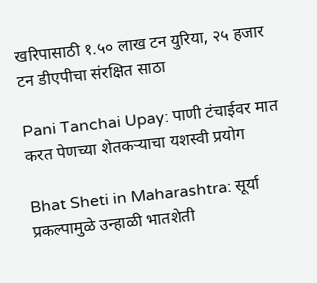खरिपासाठी १.५० लाख टन युरिया, २५ हजार टन डीएपीचा संरक्षित साठा

Pani Tanchai Upay: पाणी टंचाईवर मात करत पेणच्या शेतकऱ्याचा यशस्वी प्रयोग

Bhat Sheti in Maharashtra: सूर्या प्रकल्पामुळे उन्हाळी भातशेती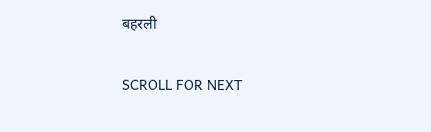बहरली

SCROLL FOR NEXT